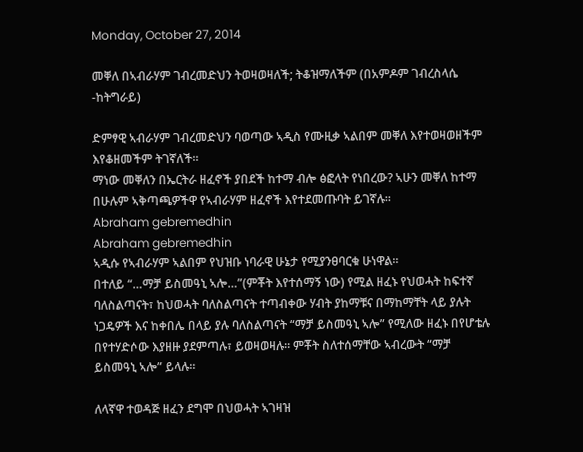Monday, October 27, 2014

መቐለ በኣብራሃም ገብረመድህን ትወዛወዛለች; ትቆዝማለችም (በአምዶም ገብረስላሴ -ከትግራይ)

ድምፃዊ ኣብራሃም ገብረመድህን ባወጣው ኣዲስ የሙዚቃ ኣልበም መቐለ እየተወዛወዘችም እየቆዘመችም ትገኛለች።
ማነው መቐለን በኤርትራ ዘፈኖች ያበደች ከተማ ብሎ ፅፎላት የነበረው? ኣሁን መቐለ ከተማ በሁሉም ኣቅጣጫዎችዋ የኣብራሃም ዘፈኖች እየተደመጡባት ይገኛሉ።
Abraham gebremedhin
Abraham gebremedhin
ኣዲሱ የኣብራሃም ኣልበም የህዝቡ ነባራዊ ሁኔታ የሚያንፀባርቁ ሁነዋል።
በተለይ “…ማቻ ይስመዓኒ ኣሎ…”(ምቾት እየተሰማኝ ነው) የሚል ዘፈኑ የህወሓት ከፍተኛ ባለስልጣናት፣ ከህወሓት ባለስልጣናት ተጣብቀው ሃብት ያከማቹና በማከማቸት ላይ ያሉት ነጋዴዎች እና ከቀበሌ በላይ ያሉ ባለስልጣናት “ማቻ ይስመዓኒ ኣሎ” የሚለው ዘፈኑ በየሆቴሉ በየተሃድሶው እያዘዙ ያደምጣሉ፣ ይወዛወዛሉ። ምቾት ስለተሰማቸው ኣብረውት “ማቻ ይስመዓኒ ኣሎ” ይላሉ።

ለላኛዋ ተወዳጅ ዘፈን ደግሞ በህወሓት ኣገዛዝ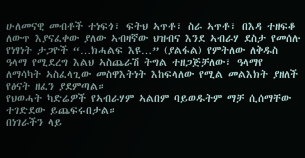ሁለመናዊ መብቶች ተነፍጎ፣ ፍትህ ኣጥቶ፣ ስራ ኣጥቶ፣ በእዳ ተዘፍቆ ለውጥ እያናፈቀው ያለው ኣብዛኛው ህዝብና እንደ ኣብራሃ ደስታ የመሰሉ የነፃነት ታጋዮች “…ክሓልፍ እዩ…” (ያልፋል) የምትለው ለቅዱስ ዓላማ የሚደረግ እልህ ኣስጨራሽ ትግል ተዘጋጅቻለው፣ ዓላማየ ለማሳካት ኣስፈላጊው መስዋእትነት እከፍላለው የሚል መልእክት ያዘለች የፅናት ዘፈን ያደምጣል።
የህወሓት ካድሬዎች የኣብራሃም ኣልበም ባይወዱትም ማቻ ሲሰማቸው ተገድደው ይጨፍሩበታል።
በነገራችን ላይ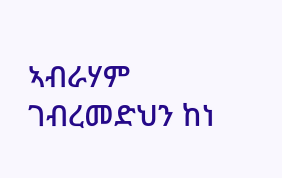ኣብራሃም ገብረመድህን ከነ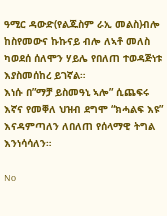ዓሚር ዳውድ(የልጁስም ራኢ መልስ)ብሎ ከስየመውና ኩኩናይ ብሎ ለኣቶ መለስ ካወደሰ ሰለሞን ሃይሌ የበለጠ ተወዳጅነቱ እያስመሰከረ ይገኛል።
እነሱ በ”ማቻ ይስመዓኒ ኣሎ” ሲጨፍሩ እኛና የመቐለ ህዝብ ደግሞ “ክሓልፍ እዩ” እናዳምጣለን ለበለጠ የሰላማዊ ትግል እንነሳሳለን።

No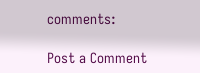comments:

Post a Comment